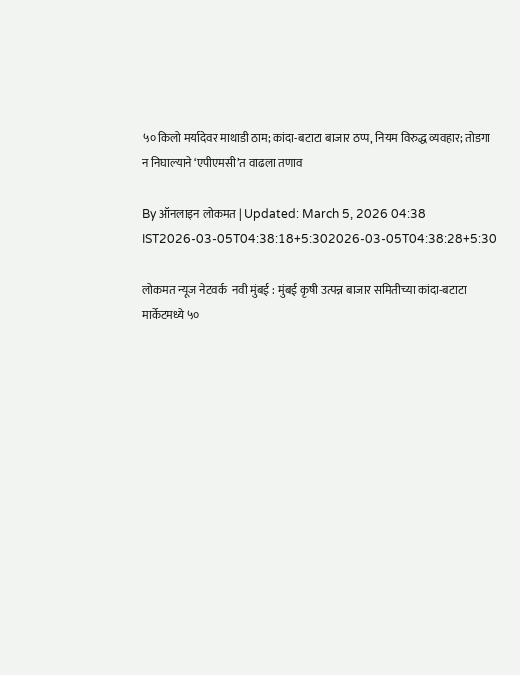५० किलो मर्यादेवर माथाडी ठाम; कांदा-बटाटा बाजार ठप्प, नियम विरुद्ध व्यवहार; तोडगा न निघाल्याने ‘एपीएमसी’त वाढला तणाव

By ऑनलाइन लोकमत | Updated: March 5, 2026 04:38 IST2026-03-05T04:38:18+5:302026-03-05T04:38:28+5:30

लोकमत न्यूज नेटवर्क  नवी मुंबई : मुंबई कृषी उत्पन्न बाजार समितीच्या कांदा-बटाटा मार्केटमध्ये ५०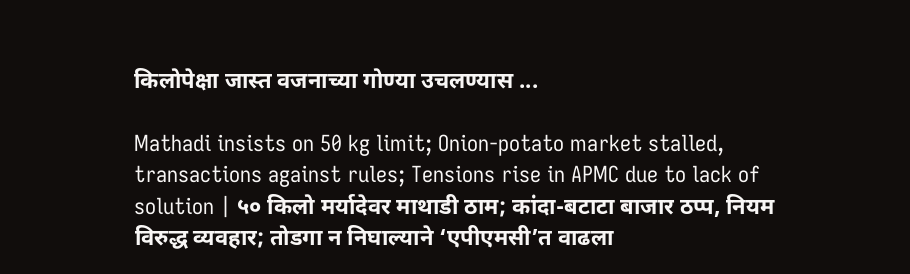किलोपेक्षा जास्त वजनाच्या गोण्या उचलण्यास ...

Mathadi insists on 50 kg limit; Onion-potato market stalled, transactions against rules; Tensions rise in APMC due to lack of solution | ५० किलो मर्यादेवर माथाडी ठाम; कांदा-बटाटा बाजार ठप्प, नियम विरुद्ध व्यवहार; तोडगा न निघाल्याने ‘एपीएमसी’त वाढला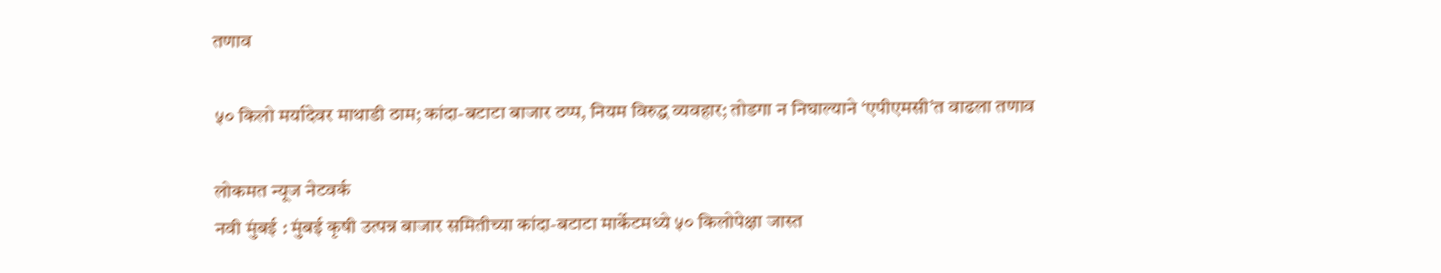तणाव

५० किलो मर्यादेवर माथाडी ठाम; कांदा-बटाटा बाजार ठप्प, नियम विरुद्ध व्यवहार; तोडगा न निघाल्याने ‘एपीएमसी’त वाढला तणाव

लोकमत न्यूज नेटवर्क
नवी मुंबई : मुंबई कृषी उत्पन्न बाजार समितीच्या कांदा-बटाटा मार्केटमध्ये ५० किलोपेक्षा जास्त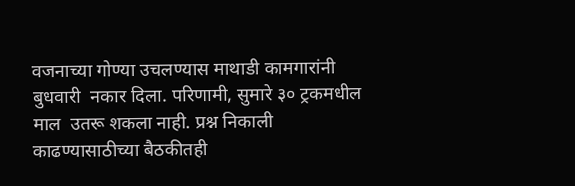वजनाच्या गोण्या उचलण्यास माथाडी कामगारांनी बुधवारी  नकार दिला. परिणामी, सुमारे ३० ट्रकमधील माल  उतरू शकला नाही. प्रश्न निकाली काढण्यासाठीच्या बैठकीतही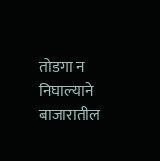तोडगा न निघाल्याने बाजारातील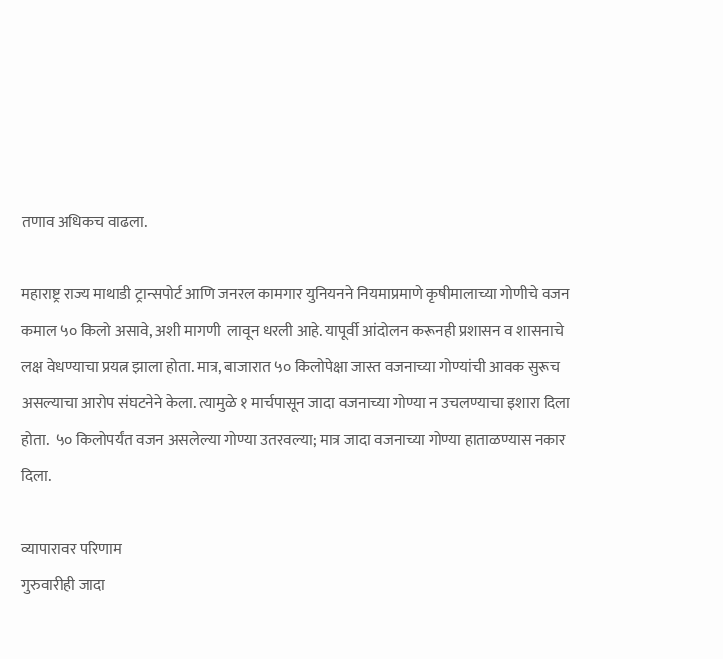तणाव अधिकच वाढला.

महाराष्ट्र राज्य माथाडी ट्रान्सपोर्ट आणि जनरल कामगार युनियनने नियमाप्रमाणे कृषीमालाच्या गोणीचे वजन कमाल ५० किलो असावे, अशी मागणी  लावून धरली आहे. यापूर्वी आंदोलन करूनही प्रशासन व शासनाचे लक्ष वेधण्याचा प्रयत्न झाला होता. मात्र, बाजारात ५० किलोपेक्षा जास्त वजनाच्या गोण्यांची आवक सुरूच असल्याचा आरोप संघटनेने केला. त्यामुळे १ मार्चपासून जादा वजनाच्या गोण्या न उचलण्याचा इशारा दिला होता.  ५० किलोपर्यंत वजन असलेल्या गोण्या उतरवल्या; मात्र जादा वजनाच्या गोण्या हाताळण्यास नकार दिला.

व्यापारावर परिणाम
गुरुवारीही जादा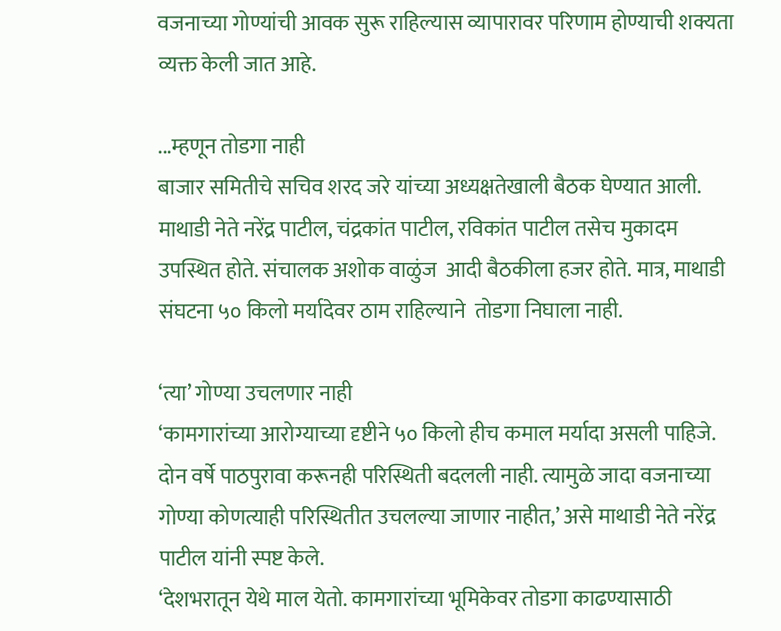वजनाच्या गोण्यांची आवक सुरू राहिल्यास व्यापारावर परिणाम होण्याची शक्यता व्यक्त केली जात आहे.

...म्हणून तोडगा नाही
बाजार समितीचे सचिव शरद जरे यांच्या अध्यक्षतेखाली बैठक घेण्यात आली. माथाडी नेते नरेंद्र पाटील, चंद्रकांत पाटील, रविकांत पाटील तसेच मुकादम उपस्थित होते. संचालक अशोक वाळुंज  आदी बैठकीला हजर होते. मात्र, माथाडी संघटना ५० किलो मर्यादेवर ठाम राहिल्याने  तोडगा निघाला नाही.

‘त्या’ गोण्या उचलणार नाही
‘कामगारांच्या आरोग्याच्या दृष्टीने ५० किलो हीच कमाल मर्यादा असली पाहिजे. दोन वर्षे पाठपुरावा करूनही परिस्थिती बदलली नाही. त्यामुळे जादा वजनाच्या गोण्या कोणत्याही परिस्थितीत उचलल्या जाणार नाहीत,’ असे माथाडी नेते नरेंद्र पाटील यांनी स्पष्ट केले.
‘देशभरातून येथे माल येतो. कामगारांच्या भूमिकेवर तोडगा काढण्यासाठी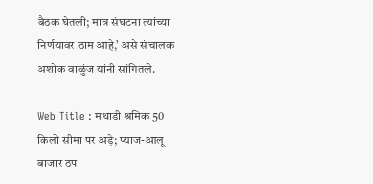बैठक घेतली; मात्र संघटना त्यांच्या निर्णयावर ठाम आहे,’ असे संचालक अशोक वाळुंज यांनी सांगितले.

Web Title : मथाडी श्रमिक 50 किलो सीमा पर अड़े; प्याज-आलू बाजार ठप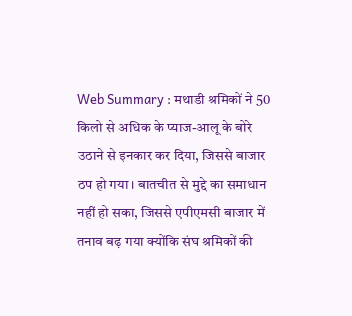Web Summary : मथाडी श्रमिकों ने 50 किलो से अधिक के प्याज-आलू के बोरे उठाने से इनकार कर दिया, जिससे बाजार ठप हो गया। बातचीत से मुद्दे का समाधान नहीं हो सका, जिससे एपीएमसी बाजार में तनाव बढ़ गया क्योंकि संघ श्रमिकों की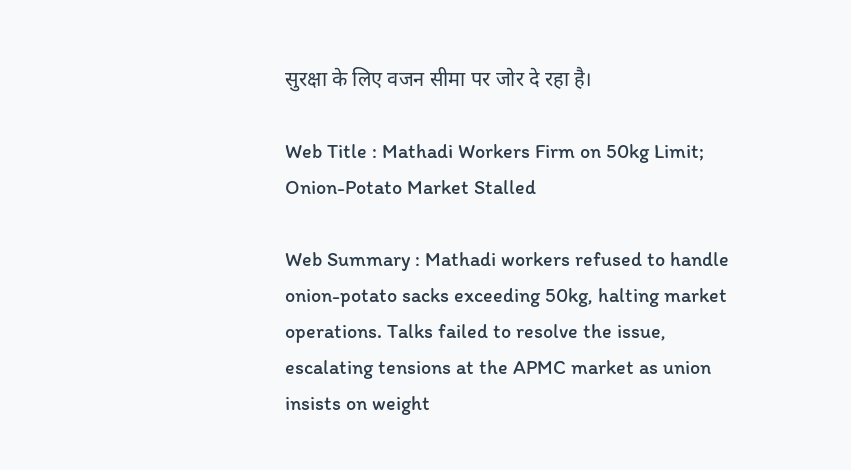सुरक्षा के लिए वजन सीमा पर जोर दे रहा है।

Web Title : Mathadi Workers Firm on 50kg Limit; Onion-Potato Market Stalled

Web Summary : Mathadi workers refused to handle onion-potato sacks exceeding 50kg, halting market operations. Talks failed to resolve the issue, escalating tensions at the APMC market as union insists on weight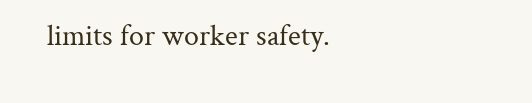limits for worker safety.